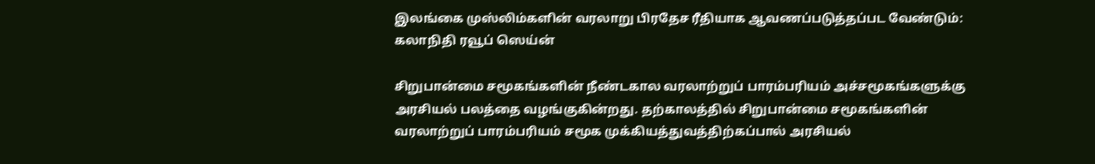இலங்கை முஸ்லிம்களின் வரலாறு பிரதேச ரீதியாக ஆவணப்படுத்தப்பட வேண்டும்: கலாநிதி ரவூப் ஸெய்ன்

சிறுபான்மை சமூகங்களின் நீண்டகால வரலாற்றுப் பாரம்பரியம் அச்சமூகங்களுக்கு அரசியல் பலத்தை வழங்குகின்றது. தற்காலத்தில் சிறுபான்மை சமூகங்களின் வரலாற்றுப் பாரம்பரியம் சமூக முக்கியத்துவத்திற்கப்பால் அரசியல்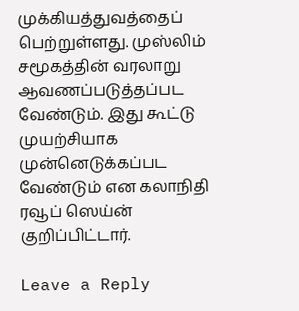முக்கியத்துவத்தைப் பெற்றுள்ளது. முஸ்லிம் சமூகத்தின் வரலாறு ஆவணப்படுத்தப்பட வேண்டும். இது கூட்டு முயற்சியாக முன்னெடுக்கப்பட வேண்டும் என கலாநிதி ரவூப் ஸெய்ன் குறிப்பிட்டார்.

Leave a Reply